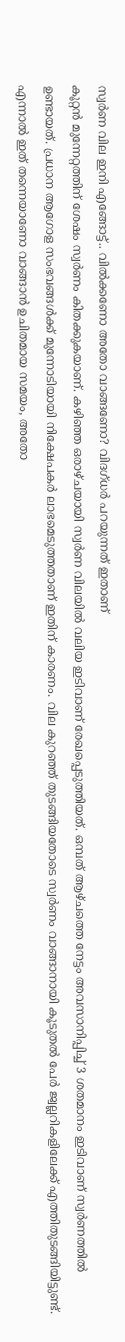സ്വർണ വില ഇനി എങ്ങോട്ട്.. വിൽക്കണോ അതോ വാങ്ങണോ? വിദഗ്ധർ പറയുന്നത് ഇതാണ്
കൂറ്റൻ മുന്നേറ്റത്തിന് ശേഷം സ്വർണം കിതക്കുകയാണ്. കഴിഞ്ഞ ഒരാഴ്ചയായി സ്വർണ വിലയിൽ വലിയ ഇടിവാണ് രേഖപ്പെടുത്തിയത്. ഒമ്പത് ആഴ്ചത്തെ നേട്ടം അവസാനിപ്പിച്ച് 3 ശതമാനം ഇടിവാണ് സ്വർണത്തിൽ ഉണ്ടായത്. പ്രധാന ആഗോള സംഭവങ്ങൾക്ക് മുന്നോടിയായി നിക്ഷേപകർ ലാഭമെടുത്തതാണ് ഇതിന് കാരണം. വില കുറഞ്ഞ് തുടങ്ങിയതോടെ സ്വർണം വാങ്ങാനായി കൂടുതൽ പേർ ജ്വല്ലറികളിലേക്ക് എത്തിതുടങ്ങിയിട്ടുണ്ട്. എന്നാൽ ഇത് തന്നെയാണോ വാങ്ങാൻ ഉചിതമായ സമയം, അതോ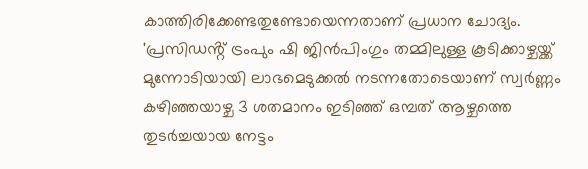കാത്തിരിക്കേണ്ടതുണ്ടോയെന്നതാണ് പ്രധാന ചോദ്യം.
'പ്രസിഡൻ്റ് ട്രംപും ഷി ജിൻപിംഗും തമ്മിലുള്ള കൂടിക്കാഴ്ചയ്ക്ക് മുന്നോടിയായി ലാഭമെടുക്കൽ നടന്നതോടെയാണ് സ്വർണ്ണം കഴിഞ്ഞയാഴ്ച 3 ശതമാനം ഇടിഞ്ഞ് ഒമ്പത് ആഴ്ചത്തെ തുടർച്ചയായ നേട്ടം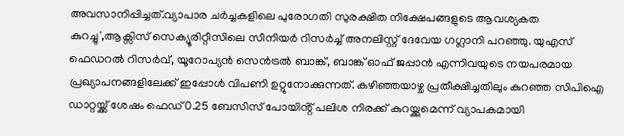അവസാനിപ്പിച്ചത്.വ്യാപാര ചർച്ചകളിലെ പുരോഗതി സുരക്ഷിത നിക്ഷേപങ്ങളുടെ ആവശ്യകത കുറച്ചു',ആക്സിസ് സെക്യൂരിറ്റീസിലെ സീനിയർ റിസർച്ച് അനലിസ്റ്റ് ദേവേയ ഗഗ്ലാനി പറഞ്ഞു. യുഎസ് ഫെഡറൽ റിസർവ്, യൂറോപ്യൻ സെൻട്രൽ ബാങ്ക്, ബാങ്ക് ഓഫ് ജപ്പാൻ എന്നിവയുടെ നയപരമായ പ്രഖ്യാപനങ്ങളിലേക്ക് ഇപ്പോൾ വിപണി ഉറ്റുനോക്കുന്നത്. കഴിഞ്ഞയാഴ്ച പ്രതീക്ഷിച്ചതിലും കുറഞ്ഞ സിപിഐ ഡാറ്റയ്ക്ക് ശേഷം ഫെഡ് 0.25 ബേസിസ് പോയിൻ്റ് പലിശ നിരക്ക് കുറയ്ക്കുമെന്ന് വ്യാപകമായി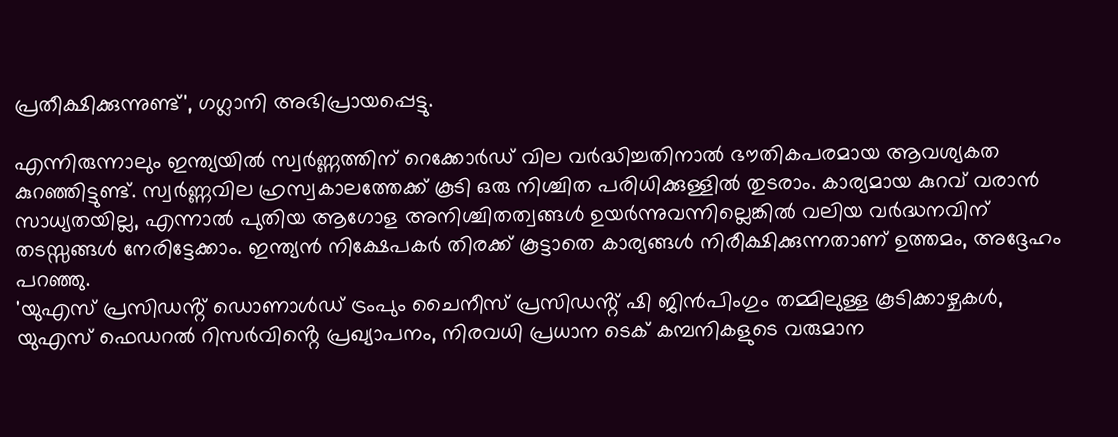പ്രതീക്ഷിക്കുന്നുണ്ട്', ഗഗ്ലാനി അഭിപ്രായപ്പെട്ടു.

എന്നിരുന്നാലും ഇന്ത്യയിൽ സ്വർണ്ണത്തിന് റെക്കോർഡ് വില വർദ്ധിച്ചതിനാൽ ഭൗതികപരമായ ആവശ്യകത കുറഞ്ഞിട്ടുണ്ട്. സ്വർണ്ണവില ഹ്രസ്വകാലത്തേക്ക് കൂടി ഒരു നിശ്ചിത പരിധിക്കുള്ളിൽ തുടരാം. കാര്യമായ കുറവ് വരാൻ സാധ്യതയില്ല, എന്നാൽ പുതിയ ആഗോള അനിശ്ചിതത്വങ്ങൾ ഉയർന്നുവന്നില്ലെങ്കിൽ വലിയ വർദ്ധനവിന് തടസ്സങ്ങൾ നേരിട്ടേക്കാം. ഇന്ത്യൻ നിക്ഷേപകർ തിരക്ക് കൂട്ടാതെ കാര്യങ്ങൾ നിരീക്ഷിക്കുന്നതാണ് ഉത്തമം, അദ്ദേഹം പറഞ്ഞു.
'യുഎസ് പ്രസിഡൻ്റ് ഡൊണാൾഡ് ട്രംപും ചൈനീസ് പ്രസിഡൻ്റ് ഷി ജിൻപിംഗും തമ്മിലുള്ള കൂടിക്കാഴ്ചകൾ, യുഎസ് ഫെഡറൽ റിസർവിൻ്റെ പ്രഖ്യാപനം, നിരവധി പ്രധാന ടെക് കമ്പനികളുടെ വരുമാന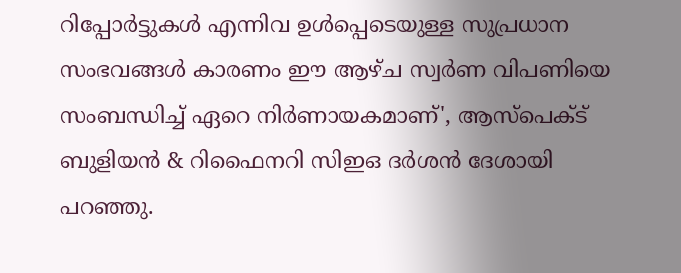റിപ്പോർട്ടുകൾ എന്നിവ ഉൾപ്പെടെയുള്ള സുപ്രധാന സംഭവങ്ങൾ കാരണം ഈ ആഴ്ച സ്വർണ വിപണിയെ സംബന്ധിച്ച് ഏറെ നിർണായകമാണ്', ആസ്പെക്ട് ബുളിയൻ & റിഫൈനറി സിഇഒ ദർശൻ ദേശായി പറഞ്ഞു.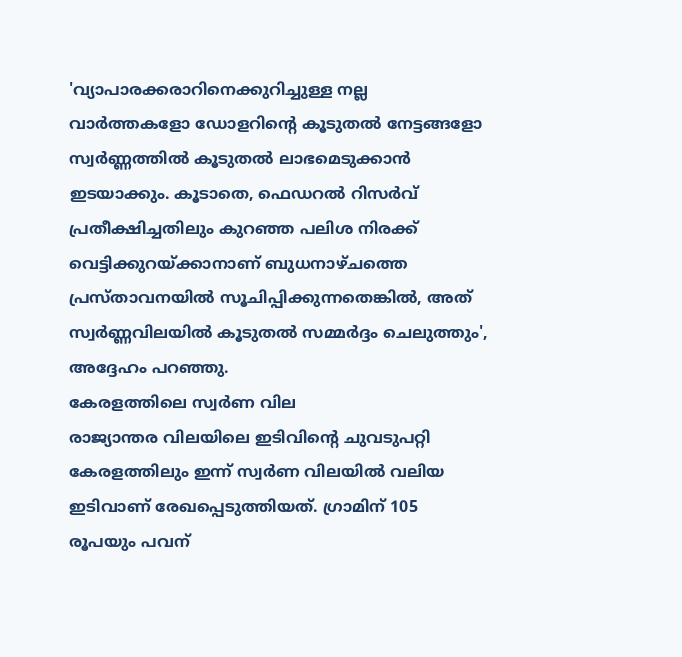'വ്യാപാരക്കരാറിനെക്കുറിച്ചുള്ള നല്ല വാർത്തകളോ ഡോളറിൻ്റെ കൂടുതൽ നേട്ടങ്ങളോ സ്വർണ്ണത്തിൽ കൂടുതൽ ലാഭമെടുക്കാൻ ഇടയാക്കും. കൂടാതെ, ഫെഡറൽ റിസർവ് പ്രതീക്ഷിച്ചതിലും കുറഞ്ഞ പലിശ നിരക്ക് വെട്ടിക്കുറയ്ക്കാനാണ് ബുധനാഴ്ചത്തെ പ്രസ്താവനയിൽ സൂചിപ്പിക്കുന്നതെങ്കിൽ, അത് സ്വർണ്ണവിലയിൽ കൂടുതൽ സമ്മർദ്ദം ചെലുത്തും', അദ്ദേഹം പറഞ്ഞു.
കേരളത്തിലെ സ്വർണ വില
രാജ്യാന്തര വിലയിലെ ഇടിവിന്റെ ചുവടുപറ്റി കേരളത്തിലും ഇന്ന് സ്വർണ വിലയിൽ വലിയ ഇടിവാണ് രേഖപ്പെടുത്തിയത്. ഗ്രാമിന് 105 രൂപയും പവന്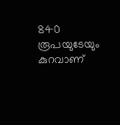840 രൂപയുടേയും കുറവാണ്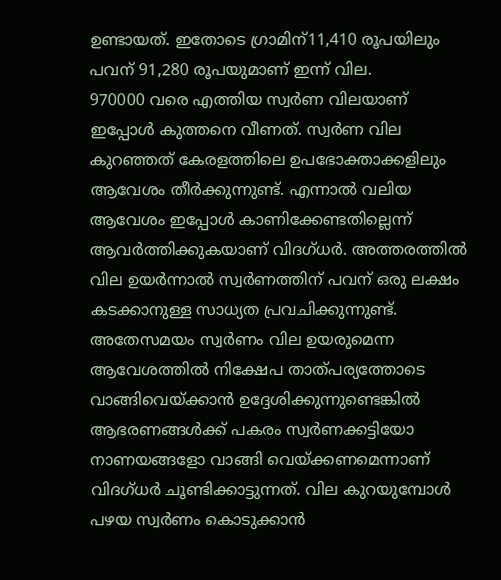ഉണ്ടായത്. ഇതോടെ ഗ്രാമിന്11,410 രൂപയിലും പവന് 91,280 രൂപയുമാണ് ഇന്ന് വില.
970000 വരെ എത്തിയ സ്വർണ വിലയാണ് ഇപ്പോൾ കുത്തനെ വീണത്. സ്വർണ വില കുറഞ്ഞത് കേരളത്തിലെ ഉപഭോക്താക്കളിലും ആവേശം തീർക്കുന്നുണ്ട്. എന്നാൽ വലിയ ആവേശം ഇപ്പോൾ കാണിക്കേണ്ടതില്ലെന്ന് ആവർത്തിക്കുകയാണ് വിദഗ്ധർ. അത്തരത്തിൽ വില ഉയർന്നാൽ സ്വർണത്തിന് പവന് ഒരു ലക്ഷം കടക്കാനുള്ള സാധ്യത പ്രവചിക്കുന്നുണ്ട്. അതേസമയം സ്വർണം വില ഉയരുമെന്ന ആവേശത്തിൽ നിക്ഷേപ താത്പര്യത്തോടെ വാങ്ങിവെയ്ക്കാൻ ഉദ്ദേശിക്കുന്നുണ്ടെങ്കിൽ ആഭരണങ്ങൾക്ക് പകരം സ്വർണക്കട്ടിയോ നാണയങ്ങളോ വാങ്ങി വെയ്ക്കണമെന്നാണ് വിദഗ്ധർ ചൂണ്ടിക്കാട്ടുന്നത്. വില കുറയുമ്പോൾ പഴയ സ്വർണം കൊടുക്കാൻ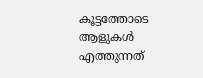കൂട്ടത്തോടെ ആളുകൾ എത്തുന്നത്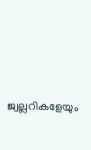ജ്വല്ലറികളേയും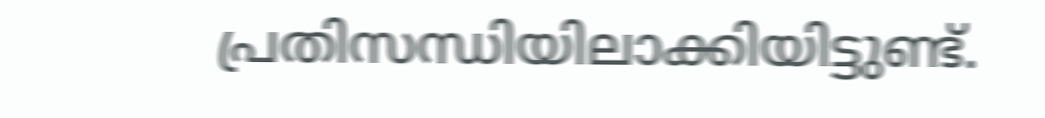പ്രതിസന്ധിയിലാക്കിയിട്ടുണ്ട്.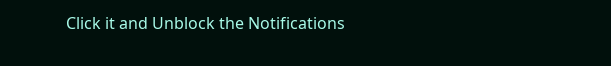Click it and Unblock the Notifications